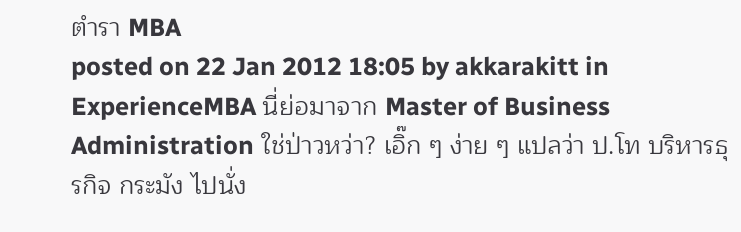ตำรา MBA
posted on 22 Jan 2012 18:05 by akkarakitt in ExperienceMBA นี่ย่อมาจาก Master of Business Administration ใช่ป่าวหว่า? เอิ๊ก ๆ ง่าย ๆ แปลว่า ป.โท บริหารธุรกิจ กระมัง ไปนั่ง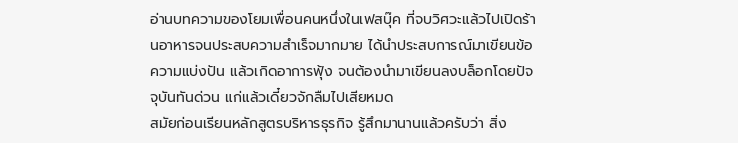อ่านบทความของโยมเพื่อนคนหนึ่งในเฟสบุ๊ค ที่จบวิศวะแล้วไปเปิดร้านอาหารจนประสบความสำเร็จมากมาย ได้นำประสบการณ์มาเขียนข้อความแบ่งปัน แล้วเกิดอาการฟุ้ง จนต้องนำมาเขียนลงบล็อกโดยปัจจุบันทันด่วน แก่แล้วเดี๋ยวจักลืมไปเสียหมด
สมัยก่อนเรียนหลักสูตรบริหารธุรกิจ รู้สึกมานานแล้วครับว่า สิ่ง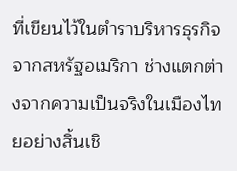ที่เขียนไว้ในตำราบริหารธุรกิจจากสหรัฐอเมริกา ช่างแตกต่างจากความเป็นจริงในเมืองไทยอย่างสิ้นเชิ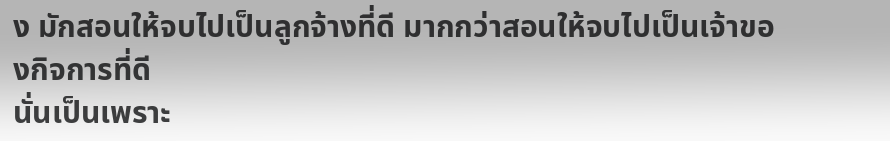ง มักสอนให้จบไปเป็นลูกจ้างที่ดี มากกว่าสอนให้จบไปเป็นเจ้าของกิจการที่ดี
นั่นเป็นเพราะ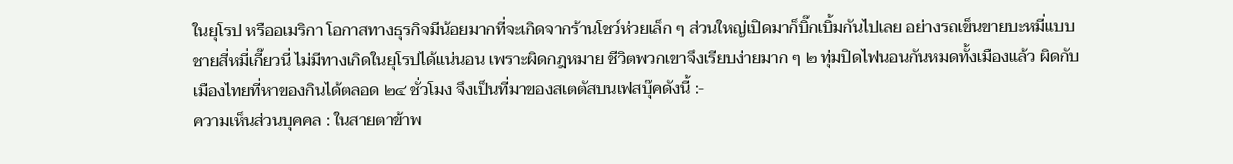ในยุโรป หรืออเมริกา โอกาสทางธุรกิจมีน้อยมากที่จะเกิดจากร้านโชว์ห่วยเล็ก ๆ ส่วนใหญ่เปิดมาก็บิ๊กเบิ้มกันไปเลย อย่างรถเข็นขายบะหมี่แบบชายสี่หมี่เกี๊ยวนี่ ไม่มีทางเกิดในยุโรปได้แน่นอน เพราะผิดกฎหมาย ชีวิตพวกเขาจึงเรียบง่ายมาก ๆ ๒ ทุ่มปิดไฟนอนกันหมดทั้งเมืองแล้ว ผิดกับเมืองไทยที่หาของกินได้ตลอด ๒๔ ชั่วโมง จึงเป็นที่มาของสเตตัสบนเฟสบุ๊คดังนี้ :-
ความเห็นส่วนบุคคล : ในสายตาข้าพ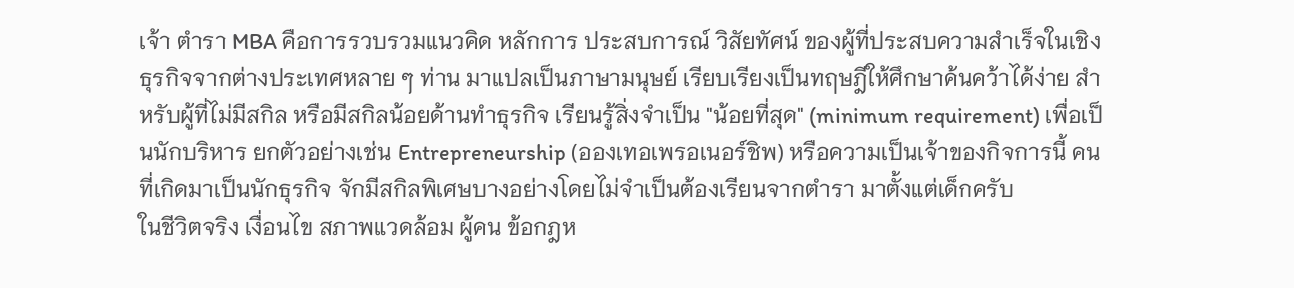เจ้า ตำรา MBA คือการรวบรวมแนวคิด หลักการ ประสบการณ์ วิสัยทัศน์ ของผู้ที่ประสบความสำเร็จในเชิงธุรกิจจากต่างประเทศหลาย ๆ ท่าน มาแปลเป็นภาษามนุษย์ เรียบเรียงเป็นทฤษฎีให้ศึกษาค้นคว้าได้ง่าย สำหรับผู้ที่ไม่มีสกิล หรือมีสกิลน้อยด้านทำธุรกิจ เรียนรู้สิ่งจำเป็น "น้อยที่สุด" (minimum requirement) เพื่อเป็นนักบริหาร ยกตัวอย่างเช่น Entrepreneurship (อองเทอเพรอเนอร์ชิพ) หรือความเป็นเจ้าของกิจการนี้ คนที่เกิดมาเป็นนักธุรกิจ จักมีสกิลพิเศษบางอย่างโดยไม่จำเป็นต้องเรียนจากตำรา มาตั้งแต่เด็กครับ
ในชีวิตจริง เงื่อนไข สภาพแวดล้อม ผู้คน ข้อกฎห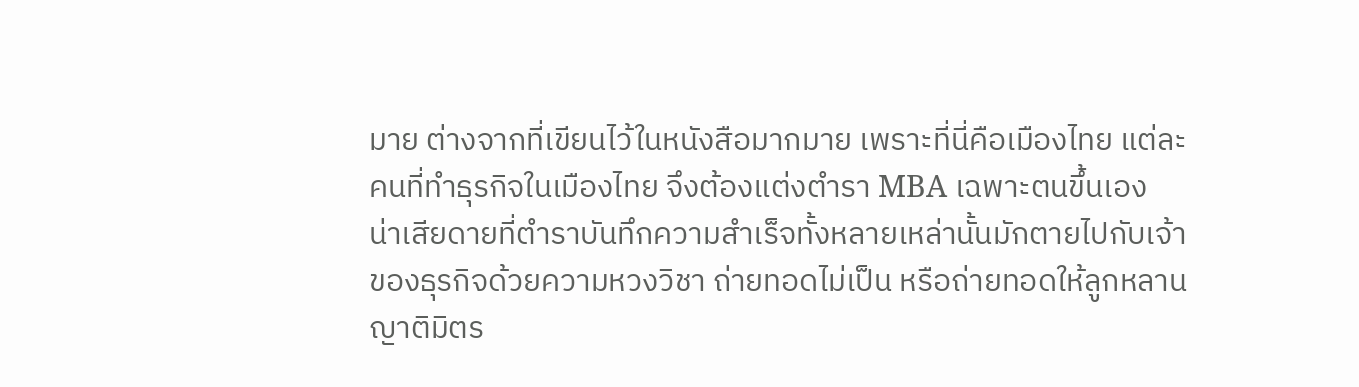มาย ต่างจากที่เขียนไว้ในหนังสือมากมาย เพราะที่นี่คือเมืองไทย แต่ละคนที่ทำธุรกิจในเมืองไทย จึงต้องแต่งตำรา MBA เฉพาะตนขึ้นเอง
น่าเสียดายที่ตำราบันทึกความสำเร็จทั้งหลายเหล่านั้นมักตายไปกับเจ้าของธุรกิจด้วยความหวงวิชา ถ่ายทอดไม่เป็น หรือถ่ายทอดให้ลูกหลานญาติมิตร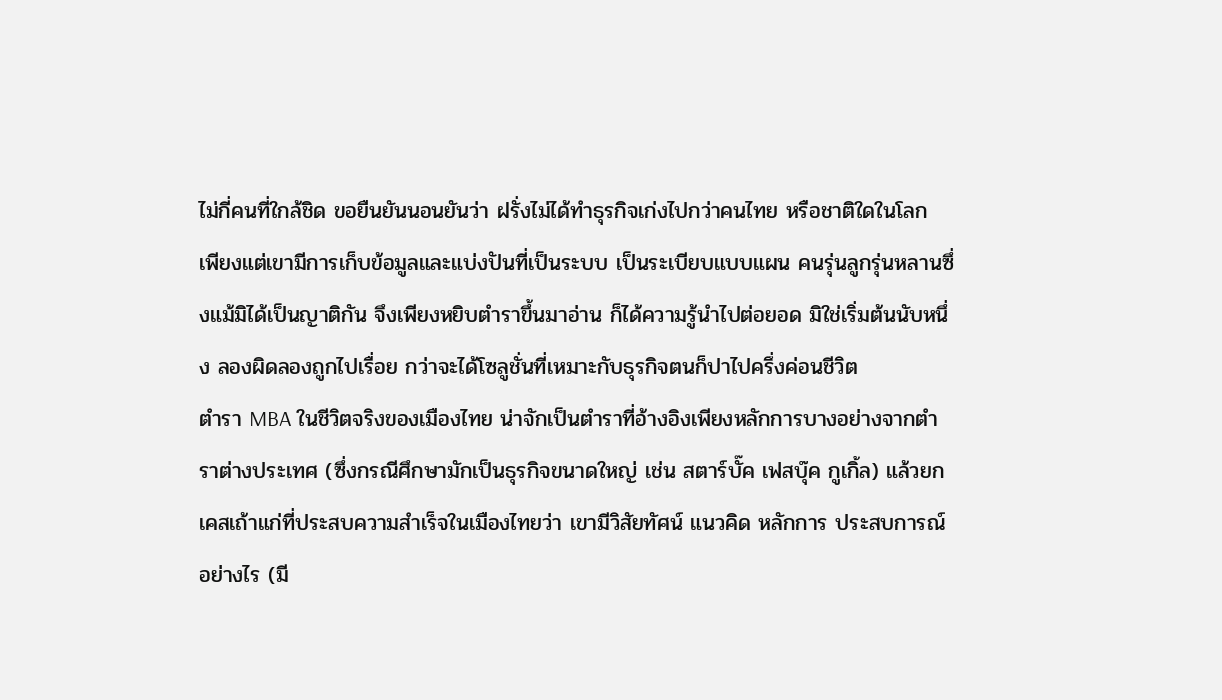ไม่กี่คนที่ใกล้ชิด ขอยืนยันนอนยันว่า ฝรั่งไม่ได้ทำธุรกิจเก่งไปกว่าคนไทย หรือชาติใดในโลก เพียงแต่เขามีการเก็บข้อมูลและแบ่งปันที่เป็นระบบ เป็นระเบียบแบบแผน คนรุ่นลูกรุ่นหลานซึ่งแม้มิได้เป็นญาติกัน จึงเพียงหยิบตำราขึ้นมาอ่าน ก็ได้ความรู้นำไปต่อยอด มิใช่เริ่มต้นนับหนึ่ง ลองผิดลองถูกไปเรื่อย กว่าจะได้โซลูชั่นที่เหมาะกับธุรกิจตนก็ปาไปครึ่งค่อนชีวิต
ตำรา MBA ในชีวิตจริงของเมืองไทย น่าจักเป็นตำราที่อ้างอิงเพียงหลักการบางอย่างจากตำราต่างประเทศ (ซึ่งกรณีศึกษามักเป็นธุรกิจขนาดใหญ่ เช่น สตาร์บั๊ค เฟสบุ๊ค กูเกิ้ล) แล้วยกเคสเถ้าแก่ที่ประสบความสำเร็จในเมืองไทยว่า เขามีวิสัยทัศน์ แนวคิด หลักการ ประสบการณ์ อย่างไร (มี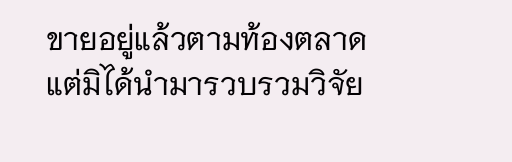ขายอยู่แล้วตามท้องตลาด แต่มิได้นำมารวบรวมวิจัย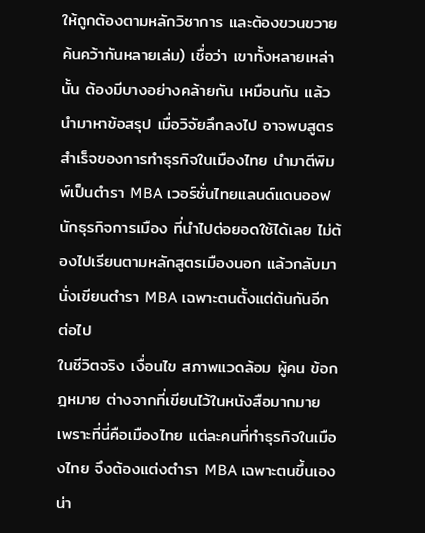ให้ถูกต้องตามหลักวิชาการ และต้องขวนขวายค้นคว้ากันหลายเล่ม) เชื่อว่า เขาทั้งหลายเหล่านั้น ต้องมีบางอย่างคล้ายกัน เหมือนกัน แล้วนำมาหาข้อสรุป เมื่อวิจัยลึกลงไป อาจพบสูตรสำเร็จของการทำธุรกิจในเมืองไทย นำมาตีพิมพ์เป็นตำรา MBA เวอร์ชั่นไทยแลนด์แดนออฟนักธุรกิจการเมือง ที่นำไปต่อยอดใช้ได้เลย ไม่ต้องไปเรียนตามหลักสูตรเมืองนอก แล้วกลับมานั่งเขียนตำรา MBA เฉพาะตนตั้งแต่ต้นกันอีกต่อไป
ในชีวิตจริง เงื่อนไข สภาพแวดล้อม ผู้คน ข้อกฎหมาย ต่างจากที่เขียนไว้ในหนังสือมากมาย เพราะที่นี่คือเมืองไทย แต่ละคนที่ทำธุรกิจในเมืองไทย จึงต้องแต่งตำรา MBA เฉพาะตนขึ้นเอง
น่า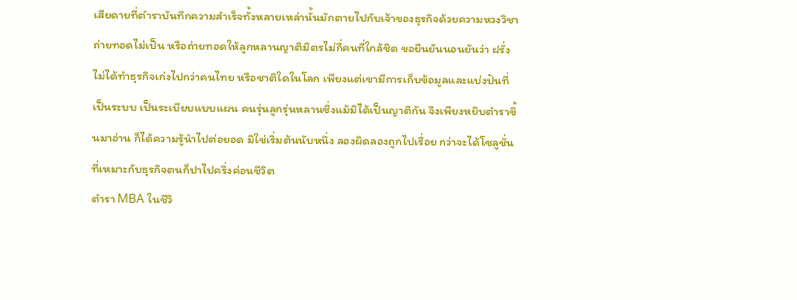เสียดายที่ตำราบันทึกความสำเร็จทั้งหลายเหล่านั้นมักตายไปกับเจ้าของธุรกิจด้วยความหวงวิชา ถ่ายทอดไม่เป็น หรือถ่ายทอดให้ลูกหลานญาติมิตรไม่กี่คนที่ใกล้ชิด ขอยืนยันนอนยันว่า ฝรั่งไม่ได้ทำธุรกิจเก่งไปกว่าคนไทย หรือชาติใดในโลก เพียงแต่เขามีการเก็บข้อมูลและแบ่งปันที่เป็นระบบ เป็นระเบียบแบบแผน คนรุ่นลูกรุ่นหลานซึ่งแม้มิได้เป็นญาติกัน จึงเพียงหยิบตำราขึ้นมาอ่าน ก็ได้ความรู้นำไปต่อยอด มิใช่เริ่มต้นนับหนึ่ง ลองผิดลองถูกไปเรื่อย กว่าจะได้โซลูชั่นที่เหมาะกับธุรกิจตนก็ปาไปครึ่งค่อนชีวิต
ตำรา MBA ในชีวิ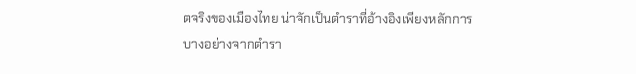ตจริงของเมืองไทย น่าจักเป็นตำราที่อ้างอิงเพียงหลักการบางอย่างจากตำรา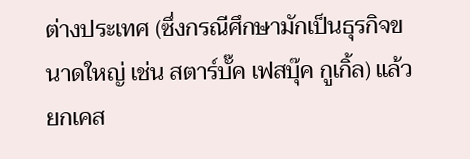ต่างประเทศ (ซึ่งกรณีศึกษามักเป็นธุรกิจขนาดใหญ่ เช่น สตาร์บั๊ค เฟสบุ๊ค กูเกิ้ล) แล้วยกเคส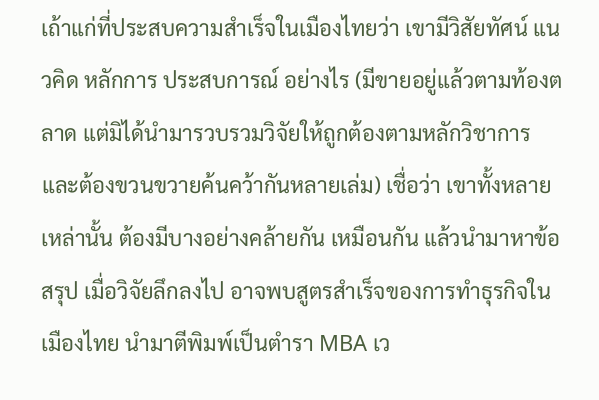เถ้าแก่ที่ประสบความสำเร็จในเมืองไทยว่า เขามีวิสัยทัศน์ แนวคิด หลักการ ประสบการณ์ อย่างไร (มีขายอยู่แล้วตามท้องตลาด แต่มิได้นำมารวบรวมวิจัยให้ถูกต้องตามหลักวิชาการ และต้องขวนขวายค้นคว้ากันหลายเล่ม) เชื่อว่า เขาทั้งหลายเหล่านั้น ต้องมีบางอย่างคล้ายกัน เหมือนกัน แล้วนำมาหาข้อสรุป เมื่อวิจัยลึกลงไป อาจพบสูตรสำเร็จของการทำธุรกิจในเมืองไทย นำมาตีพิมพ์เป็นตำรา MBA เว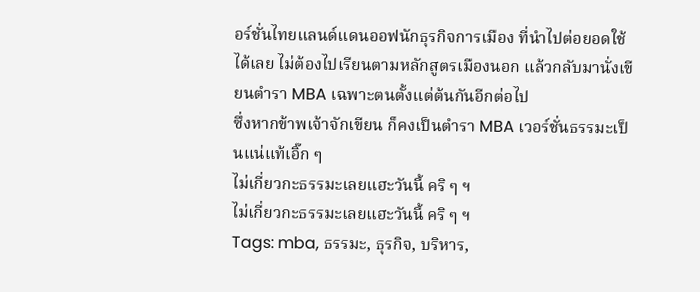อร์ชั่นไทยแลนด์แดนออฟนักธุรกิจการเมือง ที่นำไปต่อยอดใช้ได้เลย ไม่ต้องไปเรียนตามหลักสูตรเมืองนอก แล้วกลับมานั่งเขียนตำรา MBA เฉพาะตนตั้งแต่ต้นกันอีกต่อไป
ซึ่งหากข้าพเจ้าจักเขียน ก็คงเป็นตำรา MBA เวอร์ชั่นธรรมะเป็นแน่แท้เอิ๊ก ๆ
ไม่เกี่ยวกะธรรมะเลยแฮะวันนี้ คริ ๆ ฯ
ไม่เกี่ยวกะธรรมะเลยแฮะวันนี้ คริ ๆ ฯ
Tags: mba, ธรรมะ, ธุรกิจ, บริหาร,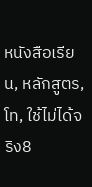หนังสือเรียน, หลักสูตร, โท, ใช้ไม่ได้จริง8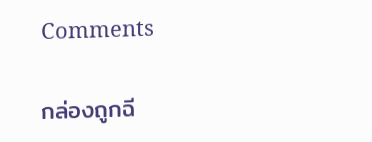Comments

กล่องถูกฉี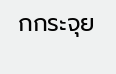กกระจุย